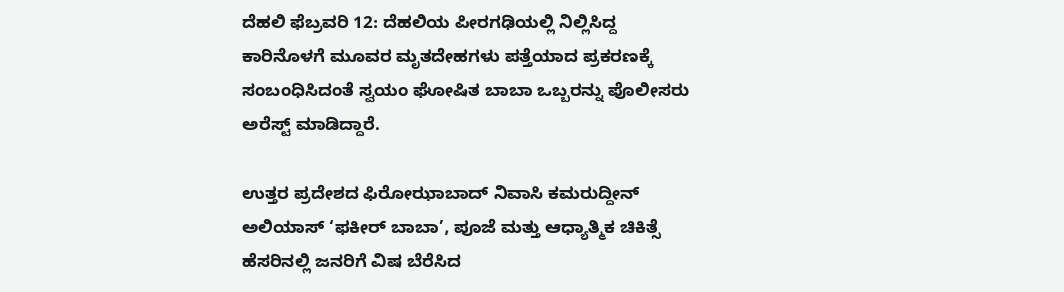ದೆಹಲಿ ಫೆಬ್ರವರಿ 12: ದೆಹಲಿಯ ಪೀರಗಢಿಯಲ್ಲಿ ನಿಲ್ಲಿಸಿದ್ದ ಕಾರಿನೊಳಗೆ ಮೂವರ ಮೃತದೇಹಗಳು ಪತ್ತೆಯಾದ ಪ್ರಕರಣಕ್ಕೆ ಸಂಬಂಧಿಸಿದಂತೆ ಸ್ವಯಂ ಘೋಷಿತ ಬಾಬಾ ಒಬ್ಬರನ್ನು ಪೊಲೀಸರು ಅರೆಸ್ಟ್ ಮಾಡಿದ್ದಾರೆ.

ಉತ್ತರ ಪ್ರದೇಶದ ಫಿರೋಝಾಬಾದ್ ನಿವಾಸಿ ಕಮರುದ್ದೀನ್ ಅಲಿಯಾಸ್ ‘ಫಕೀರ್ ಬಾಬಾ’, ಪೂಜೆ ಮತ್ತು ಆಧ್ಯಾತ್ಮಿಕ ಚಿಕಿತ್ಸೆ ಹೆಸರಿನಲ್ಲಿ ಜನರಿಗೆ ವಿಷ ಬೆರೆಸಿದ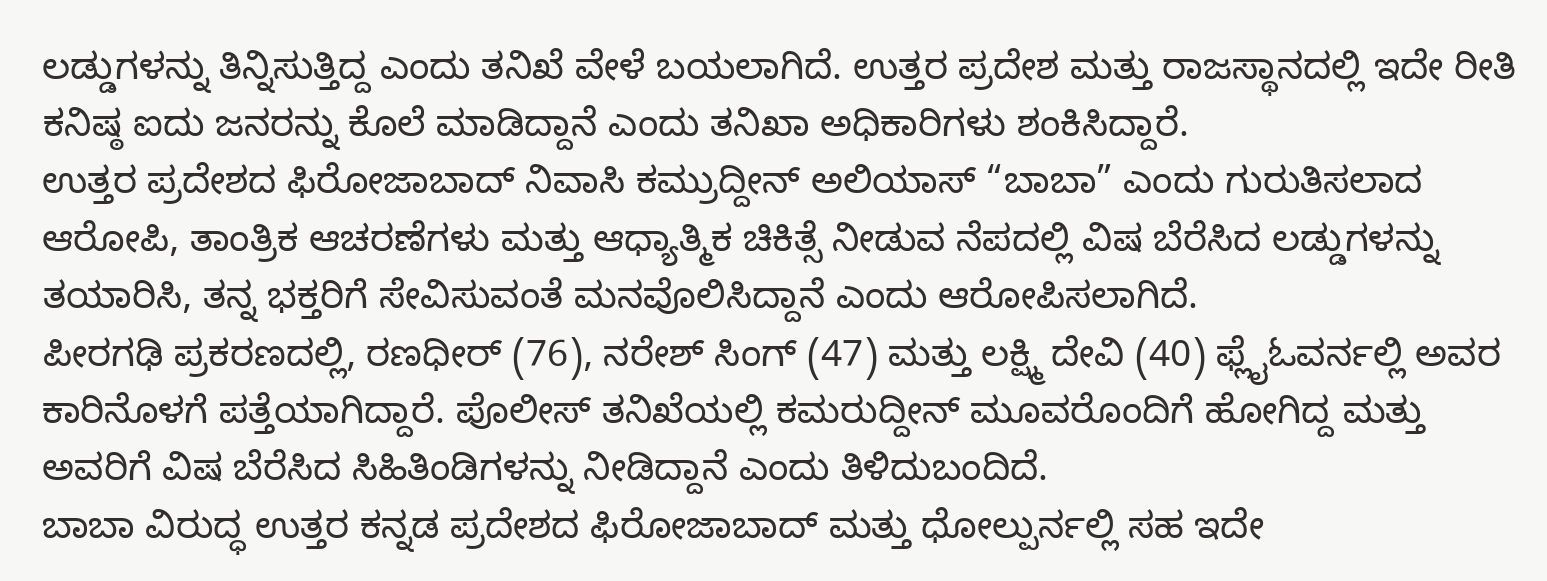ಲಡ್ಡುಗಳನ್ನು ತಿನ್ನಿಸುತ್ತಿದ್ದ ಎಂದು ತನಿಖೆ ವೇಳೆ ಬಯಲಾಗಿದೆ. ಉತ್ತರ ಪ್ರದೇಶ ಮತ್ತು ರಾಜಸ್ಥಾನದಲ್ಲಿ ಇದೇ ರೀತಿ ಕನಿಷ್ಠ ಐದು ಜನರನ್ನು ಕೊಲೆ ಮಾಡಿದ್ದಾನೆ ಎಂದು ತನಿಖಾ ಅಧಿಕಾರಿಗಳು ಶಂಕಿಸಿದ್ದಾರೆ.
ಉತ್ತರ ಪ್ರದೇಶದ ಫಿರೋಜಾಬಾದ್ ನಿವಾಸಿ ಕಮ್ರುದ್ದೀನ್ ಅಲಿಯಾಸ್ “ಬಾಬಾ” ಎಂದು ಗುರುತಿಸಲಾದ ಆರೋಪಿ, ತಾಂತ್ರಿಕ ಆಚರಣೆಗಳು ಮತ್ತು ಆಧ್ಯಾತ್ಮಿಕ ಚಿಕಿತ್ಸೆ ನೀಡುವ ನೆಪದಲ್ಲಿ ವಿಷ ಬೆರೆಸಿದ ಲಡ್ಡುಗಳನ್ನು ತಯಾರಿಸಿ, ತನ್ನ ಭಕ್ತರಿಗೆ ಸೇವಿಸುವಂತೆ ಮನವೊಲಿಸಿದ್ದಾನೆ ಎಂದು ಆರೋಪಿಸಲಾಗಿದೆ.
ಪೀರಗಢಿ ಪ್ರಕರಣದಲ್ಲಿ, ರಣಧೀರ್ (76), ನರೇಶ್ ಸಿಂಗ್ (47) ಮತ್ತು ಲಕ್ಷ್ಮಿ ದೇವಿ (40) ಫ್ಲೈಓವರ್ನಲ್ಲಿ ಅವರ ಕಾರಿನೊಳಗೆ ಪತ್ತೆಯಾಗಿದ್ದಾರೆ. ಪೊಲೀಸ್ ತನಿಖೆಯಲ್ಲಿ ಕಮರುದ್ದೀನ್ ಮೂವರೊಂದಿಗೆ ಹೋಗಿದ್ದ ಮತ್ತು ಅವರಿಗೆ ವಿಷ ಬೆರೆಸಿದ ಸಿಹಿತಿಂಡಿಗಳನ್ನು ನೀಡಿದ್ದಾನೆ ಎಂದು ತಿಳಿದುಬಂದಿದೆ.
ಬಾಬಾ ವಿರುದ್ಧ ಉತ್ತರ ಕನ್ನಡ ಪ್ರದೇಶದ ಫಿರೋಜಾಬಾದ್ ಮತ್ತು ಧೋಲ್ಪುರ್ನಲ್ಲಿ ಸಹ ಇದೇ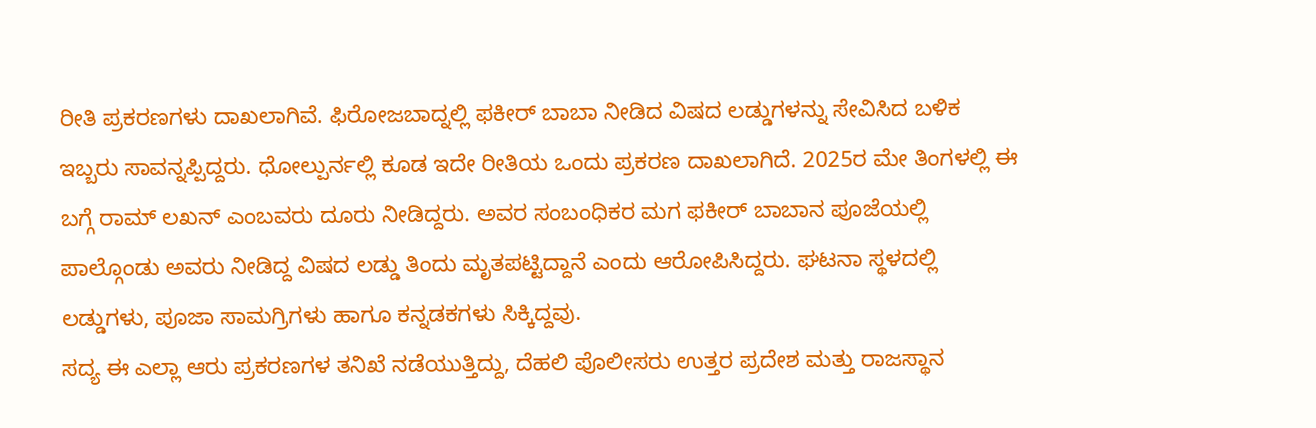ರೀತಿ ಪ್ರಕರಣಗಳು ದಾಖಲಾಗಿವೆ. ಫಿರೋಜಬಾದ್ನಲ್ಲಿ ಫಕೀರ್ ಬಾಬಾ ನೀಡಿದ ವಿಷದ ಲಡ್ಡುಗಳನ್ನು ಸೇವಿಸಿದ ಬಳಿಕ ಇಬ್ಬರು ಸಾವನ್ನಪ್ಪಿದ್ದರು. ಧೋಲ್ಪುರ್ನಲ್ಲಿ ಕೂಡ ಇದೇ ರೀತಿಯ ಒಂದು ಪ್ರಕರಣ ದಾಖಲಾಗಿದೆ. 2025ರ ಮೇ ತಿಂಗಳಲ್ಲಿ ಈ ಬಗ್ಗೆ ರಾಮ್ ಲಖನ್ ಎಂಬವರು ದೂರು ನೀಡಿದ್ದರು. ಅವರ ಸಂಬಂಧಿಕರ ಮಗ ಫಕೀರ್ ಬಾಬಾನ ಪೂಜೆಯಲ್ಲಿ ಪಾಲ್ಗೊಂಡು ಅವರು ನೀಡಿದ್ದ ವಿಷದ ಲಡ್ಡು ತಿಂದು ಮೃತಪಟ್ಟಿದ್ದಾನೆ ಎಂದು ಆರೋಪಿಸಿದ್ದರು. ಘಟನಾ ಸ್ಥಳದಲ್ಲಿ ಲಡ್ಡುಗಳು, ಪೂಜಾ ಸಾಮಗ್ರಿಗಳು ಹಾಗೂ ಕನ್ನಡಕಗಳು ಸಿಕ್ಕಿದ್ದವು.
ಸದ್ಯ ಈ ಎಲ್ಲಾ ಆರು ಪ್ರಕರಣಗಳ ತನಿಖೆ ನಡೆಯುತ್ತಿದ್ದು, ದೆಹಲಿ ಪೊಲೀಸರು ಉತ್ತರ ಪ್ರದೇಶ ಮತ್ತು ರಾಜಸ್ಥಾನ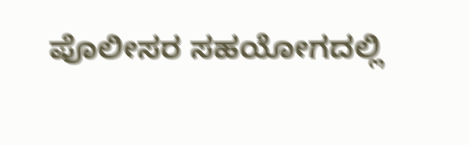ಪೊಲೀಸರ ಸಹಯೋಗದಲ್ಲಿ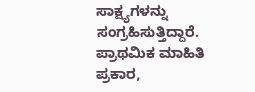ಸಾಕ್ಷ್ಯಗಳನ್ನು ಸಂಗ್ರಹಿಸುತ್ತಿದ್ದಾರೆ. ಪ್ರಾಥಮಿಕ ಮಾಹಿತಿ ಪ್ರಕಾರ,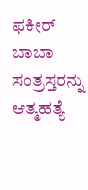ಫಕೀರ್ ಬಾಬಾ ಸಂತ್ರಸ್ತರನ್ನು ಆತ್ಮಹತ್ಯೆ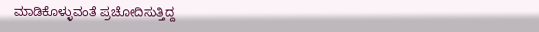ಮಾಡಿಕೊಳ್ಳುವಂತೆ ಪ್ರಚೋದಿಸುತ್ತಿದ್ದ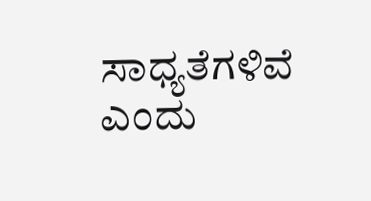ಸಾಧ್ಯತೆಗಳಿವೆ ಎಂದು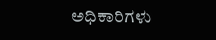ಅಧಿಕಾರಿಗಳು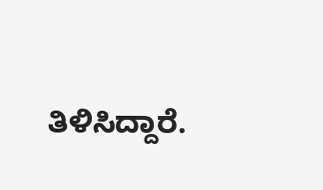ತಿಳಿಸಿದ್ದಾರೆ.